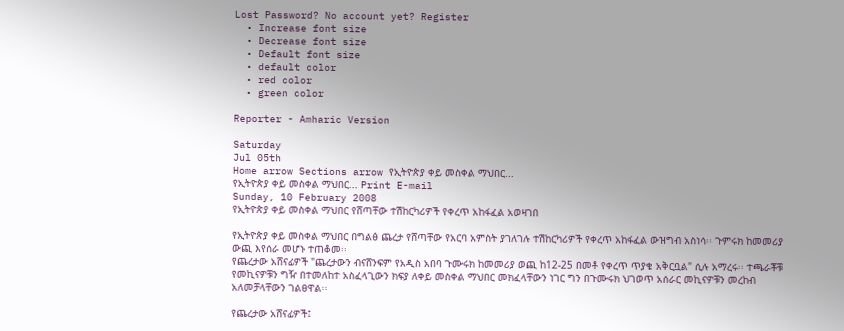Lost Password? No account yet? Register
  • Increase font size
  • Decrease font size
  • Default font size
  • default color
  • red color
  • green color

Reporter - Amharic Version

Saturday
Jul 05th
Home arrow Sections arrow የኢትዮጵያ ቀይ መስቀል ማህበር...
የኢትዮጵያ ቀይ መስቀል ማህበር... Print E-mail
Sunday, 10 February 2008
የኢትዮጵያ ቀይ መስቀል ማህበር የሸጣቸው ተሽከርካሪዎች የቀረጥ አከፋፈል አወዛገበ

የኢትዮጵያ ቀይ መስቀል ማህበር በግልፅ ጨረታ የሸጣቸው የአርባ አምስት ያገለገሉ ተሽከርካሪዎች የቀረጥ አከፋፈል ውዝግብ አስነሳ፡፡ ጉምሩክ ከመመሪያ ውጪ እየሰራ መሆኑ ተጠቆመ፡፡
የጨረታው አሸናፊዎች "ጨረታውን ብናሸንፍም የአዲስ አበባ ጉሙሩክ ከመመሪያ ወጪ ከ12-25 በመቶ የቀረጥ ጥያቄ አቅርቧል" ሲሉ አማረሩ፡፡ ተጫራቾቹ የመኪናዎቹን ግዥ በተመለከተ አስፈላጊውን ክፍያ ለቀይ መስቀል ማህበር መክፈላቸውን ነገር ግን በጉሙሩክ ህገወጥ አሰራር መኪናዎቹን መረከብ አለመቻላቸውን ገልፀዋል፡፡

የጨረታው አሸናፊዎች፤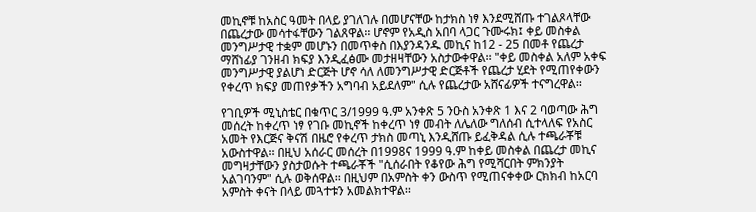መኪኖቹ ከአስር ዓመት በላይ ያገለገሉ በመሆናቸው ከታክስ ነፃ እንደሚሸጡ ተገልጾላቸው በጨረታው መሳተፋቸውን ገልጸዋል፡፡ ሆኖም የአዲስ አበባ ላጋር ጉሙሩክ፤ ቀይ መስቀል መንግሥታዊ ተቋም መሆኑን በመጥቀስ በእያንዳንዱ መኪና ከ12 - 25 በመቶ የጨረታ ማሸነፊያ ገንዘብ ክፍያ እንዲፈፅሙ መታዘዛቸውን አስታውቀዋል፡፡ "ቀይ መስቀል አለም አቀፍ መንግሥታዊ ያልሆነ ድርጅት ሆኖ ሳለ ለመንግሥታዊ ድርጅቶች የጨረታ ሂደት የሚጠየቀውን የቀረጥ ክፍያ መጠየቃችን አግባብ አይደለም" ሲሉ የጨረታው አሸናፊዎች ተናግረዋል፡፡

የገቢዎች ሚኒስቴር በቁጥር 3/1999 ዓ.ም አንቀጽ 5 ንዑስ አንቀጽ 1 እና 2 ባወጣው ሕግ መሰረት ከቀረጥ ነፃ የገቡ መኪኖች ከቀረጥ ነፃ መብት ለሌለው ግለሰብ ሲተላለፍ የአስር አመት የእርጅና ቅናሽ በዜሮ የቀረጥ ታክስ መጣኒ እንዲሸጡ ይፈቅዳል ሲሉ ተጫራቾቹ አውስተዋል፡፡ በዚህ አሰራር መሰረት በ1998ና 1999 ዓ.ም ከቀይ መስቀል በጨረታ መኪና መግዛታቸውን ያስታወሱት ተጫራቾች "ሲሰራበት የቆየው ሕግ የሚሻርበት ምክንያት አልገባንም" ሲሉ ወቅሰዋል፡፡ በዚህም በአምስት ቀን ውስጥ የሚጠናቀቀው ርክክብ ከአርባ አምስት ቀናት በላይ መጓተቱን አመልክተዋል፡፡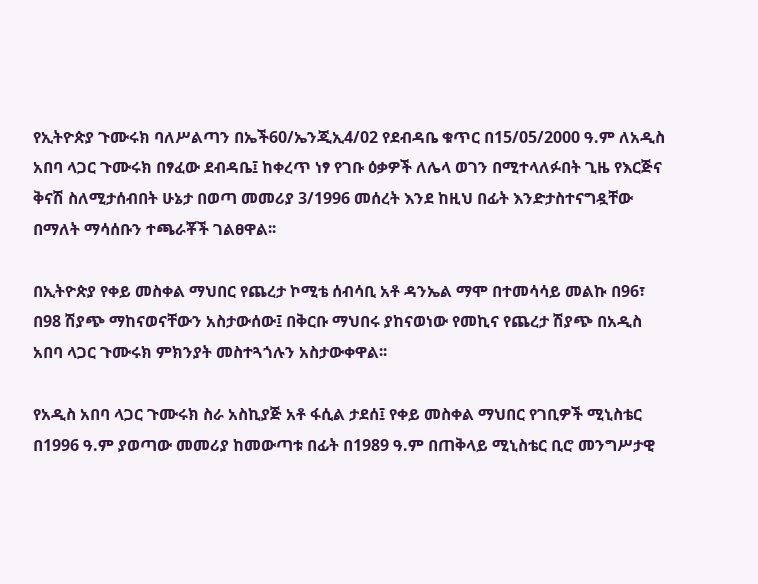የኢትዮጵያ ጉሙሩክ ባለሥልጣን በኤች60/ኤንጂኢ4/02 የደብዳቤ ቁጥር በ15/05/2000 ዓ.ም ለአዲስ አበባ ላጋር ጉሙሩክ በፃፈው ደብዳቤ፤ ከቀረጥ ነፃ የገቡ ዕቃዎች ለሌላ ወገን በሚተላለፉበት ጊዜ የእርጅና ቅናሽ ስለሚታሰብበት ሁኔታ በወጣ መመሪያ 3/1996 መሰረት እንደ ከዚህ በፊት እንድታስተናግዷቸው በማለት ማሳሰቡን ተጫራቾች ገልፀዋል፡፡

በኢትዮጵያ የቀይ መስቀል ማህበር የጨረታ ኮሚቴ ሰብሳቢ አቶ ዳንኤል ማሞ በተመሳሳይ መልኩ በ96፣ በ98 ሽያጭ ማከናወናቸውን አስታውሰው፤ በቅርቡ ማህበሩ ያከናወነው የመኪና የጨረታ ሽያጭ በአዲስ አበባ ላጋር ጉሙሩክ ምክንያት መስተጓጎሉን አስታውቀዋል፡፡

የአዲስ አበባ ላጋር ጉሙሩክ ስራ አስኪያጅ አቶ ፋሲል ታደሰ፤ የቀይ መስቀል ማህበር የገቢዎች ሚኒስቴር በ1996 ዓ.ም ያወጣው መመሪያ ከመውጣቱ በፊት በ1989 ዓ.ም በጠቅላይ ሚኒስቴር ቢሮ መንግሥታዊ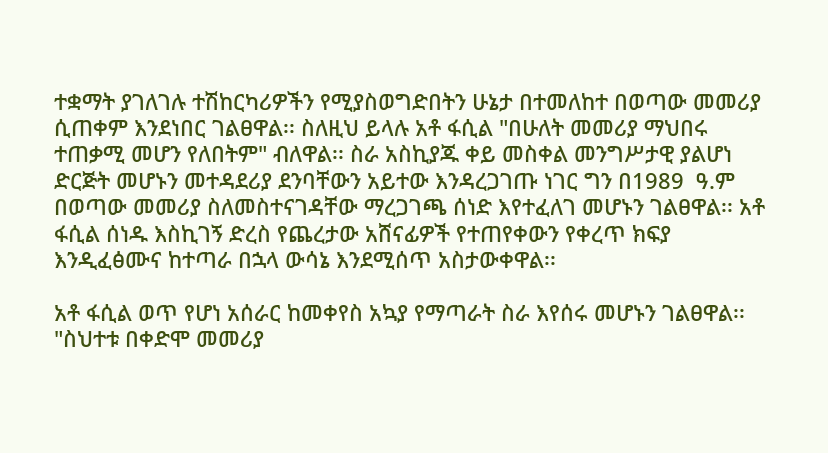ተቋማት ያገለገሉ ተሽከርካሪዎችን የሚያስወግድበትን ሁኔታ በተመለከተ በወጣው መመሪያ ሲጠቀም እንደነበር ገልፀዋል፡፡ ስለዚህ ይላሉ አቶ ፋሲል "በሁለት መመሪያ ማህበሩ ተጠቃሚ መሆን የለበትም" ብለዋል፡፡ ስራ አስኪያጁ ቀይ መስቀል መንግሥታዊ ያልሆነ ድርጅት መሆኑን መተዳደሪያ ደንባቸውን አይተው እንዳረጋገጡ ነገር ግን በ1989  ዓ.ም በወጣው መመሪያ ስለመስተናገዳቸው ማረጋገጫ ሰነድ እየተፈለገ መሆኑን ገልፀዋል፡፡ አቶ ፋሲል ሰነዱ እስኪገኝ ድረስ የጨረታው አሸናፊዎች የተጠየቀውን የቀረጥ ክፍያ እንዲፈፅሙና ከተጣራ በኋላ ውሳኔ እንደሚሰጥ አስታውቀዋል፡፡

አቶ ፋሲል ወጥ የሆነ አሰራር ከመቀየስ አኳያ የማጣራት ስራ እየሰሩ መሆኑን ገልፀዋል፡፡ "ስህተቱ በቀድሞ መመሪያ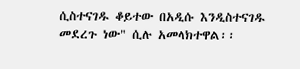ሲስተናገዱ ቆይተው በአዲሱ እንዲስተናገዱ መደረጉ ነው" ሲሉ አመላክተዋል፡፡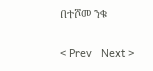በተሾመ ንቁ

< Prev   Next >